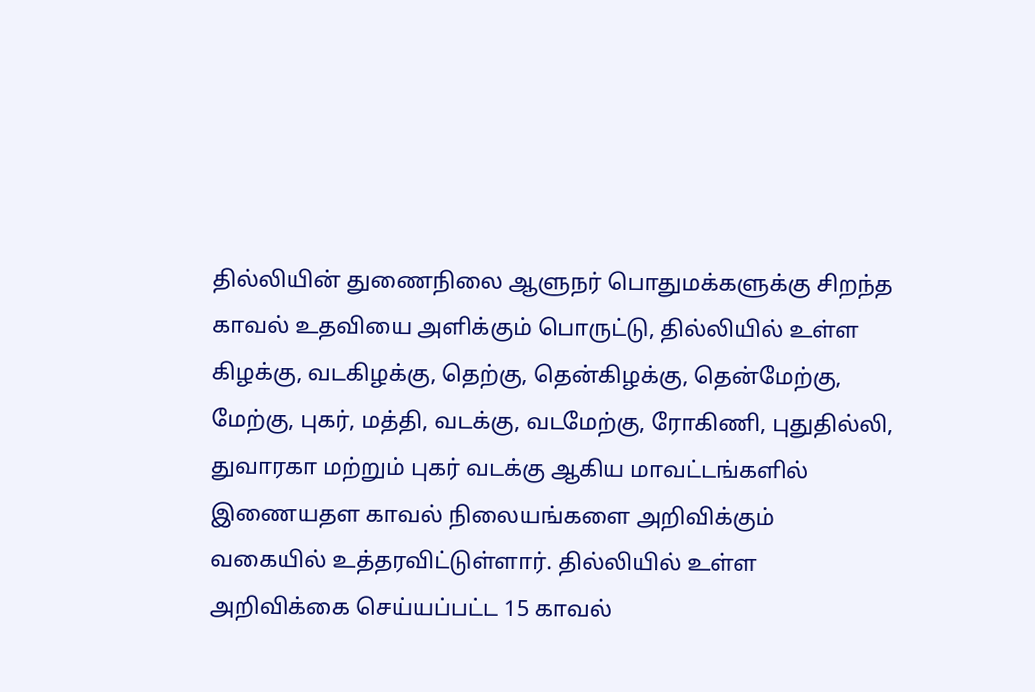தில்லியின் துணைநிலை ஆளுநர் பொதுமக்களுக்கு சிறந்த காவல் உதவியை அளிக்கும் பொருட்டு, தில்லியில் உள்ள கிழக்கு, வடகிழக்கு, தெற்கு, தென்கிழக்கு, தென்மேற்கு, மேற்கு, புகர், மத்தி, வடக்கு, வடமேற்கு, ரோகிணி, புதுதில்லி, துவாரகா மற்றும் புகர் வடக்கு ஆகிய மாவட்டங்களில் இணையதள காவல் நிலையங்களை அறிவிக்கும் வகையில் உத்தரவிட்டுள்ளார். தில்லியில் உள்ள அறிவிக்கை செய்யப்பட்ட 15 காவல்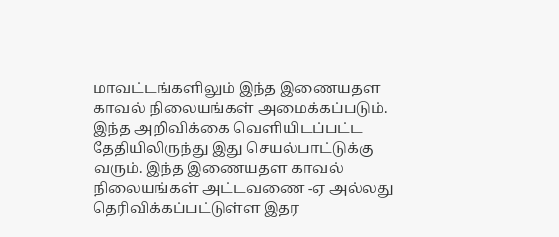மாவட்டங்களிலும் இந்த இணையதள காவல் நிலையங்கள் அமைக்கப்படும். இந்த அறிவிக்கை வெளியிடப்பட்ட தேதியிலிருந்து இது செயல்பாட்டுக்கு வரும். இந்த இணையதள காவல் நிலையங்கள் அட்டவணை -ஏ அல்லது தெரிவிக்கப்பட்டுள்ள இதர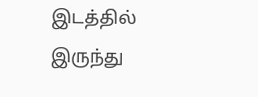இடத்தில் இருந்து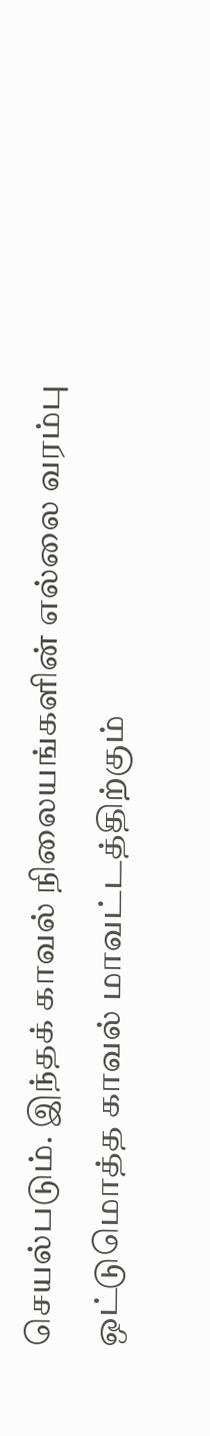செயல்படும். இந்தக் காவல் நிலையங்களின் எல்லை வரம்பு ஒட்டுமொத்த காவல் மாவட்டத்திற்கும்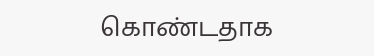கொண்டதாக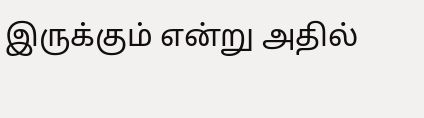இருக்கும் என்று அதில்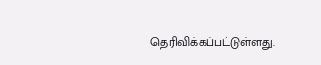தெரிவிக்கப்பட்டுள்ளது.